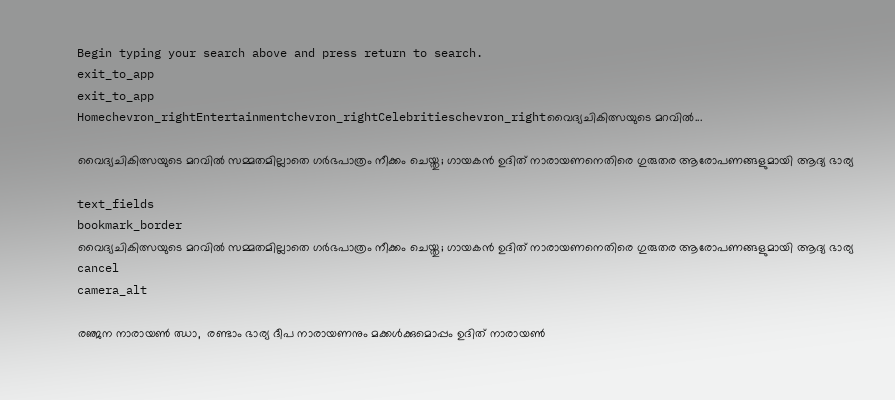Begin typing your search above and press return to search.
exit_to_app
exit_to_app
Homechevron_rightEntertainmentchevron_rightCelebritieschevron_rightവൈദ്യചികിത്സയുടെ മറവിൽ...

വൈദ്യചികിത്സയുടെ മറവിൽ സമ്മതമില്ലാതെ ഗർഭപാത്രം നീക്കം ചെയ്തു; ഗായകൻ ഉദിത് നാരായണനെതിരെ ഗുരുതര ആരോപണങ്ങളുമായി ആദ്യ ഭാര്യ

text_fields
bookmark_border
വൈദ്യചികിത്സയുടെ മറവിൽ സമ്മതമില്ലാതെ ഗർഭപാത്രം നീക്കം ചെയ്തു; ഗായകൻ ഉദിത് നാരായണനെതിരെ ഗുരുതര ആരോപണങ്ങളുമായി ആദ്യ ഭാര്യ
cancel
camera_alt

രഞ്ജന നാരായൺ ഝാ,  രണ്ടാം ഭാര്യ ദീപ നാരായണനും മക്കൾക്കുമൊപ്പം ഉദിത് നാരായൺ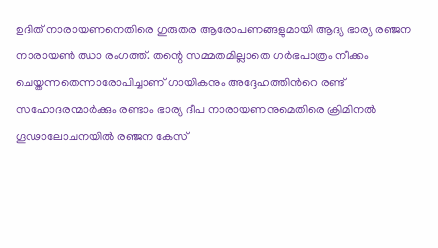ഉദിത് നാരായണനെതിരെ ഗുരുതര ആരോപണങ്ങളുമായി ആദ്യ ഭാര്യ രഞ്ജന നാരായൺ ഝാ രംഗത്ത്. തന്റെ സമ്മതമില്ലാതെ ഗർഭപാത്രം നീക്കം ചെയ്തന്നതെന്നാരോപിച്ചാണ് ഗായികനും അദ്ദേഹത്തിന്‍റെ രണ്ട് സഹോദരന്മാർക്കും രണ്ടാം ഭാര്യ ദീപ നാരായണനുമെതിരെ ക്രിമിനൽ ഗൂഢാലോചനയിൽ രഞ്ജന കേസ്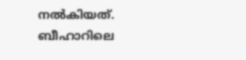നൽകിയത്. ബീഹാറിലെ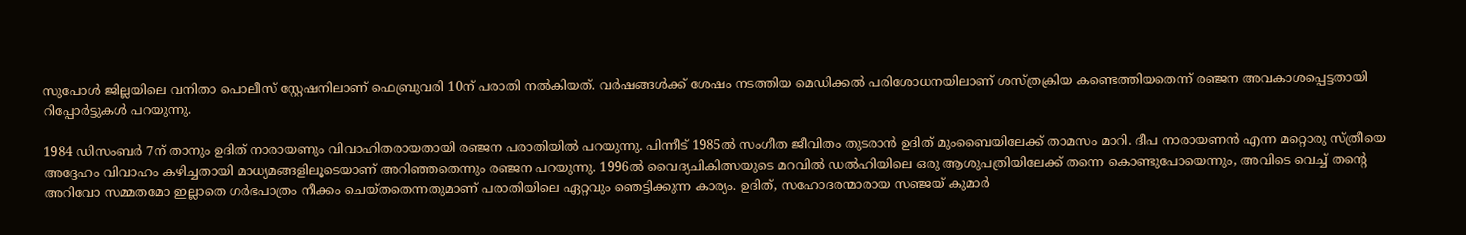സുപോൾ ജില്ലയിലെ വനിതാ പൊലീസ് സ്റ്റേഷനിലാണ് ഫെബ്രുവരി 10ന് പരാതി നൽകിയത്. വർഷങ്ങൾക്ക് ശേഷം നടത്തിയ മെഡിക്കൽ പരിശോധനയിലാണ് ശസ്ത്രക്രിയ കണ്ടെത്തിയതെന്ന് രഞ്ജന അവകാശപ്പെട്ടതായി റിപ്പോർട്ടുകൾ പറയുന്നു.

1984 ഡിസംബർ 7ന് താനും ഉദിത് നാരായണും വിവാഹിതരായതായി രഞ്ജന പരാതിയിൽ പറയുന്നു. പിന്നീട് 1985ൽ സംഗീത ജീവിതം തുടരാൻ ഉദിത് മുംബൈയിലേക്ക് താമസം മാറി. ദീപ നാരായണൻ എന്ന മറ്റൊരു സ്ത്രീയെ അദ്ദേഹം വിവാഹം കഴിച്ചതായി മാധ്യമങ്ങളിലൂടെയാണ് അറിഞ്ഞതെന്നും രഞ്ജന പറയുന്നു. 1996ൽ വൈദ്യചികിത്സയുടെ മറവിൽ ഡൽഹിയിലെ ഒരു ആശുപത്രിയിലേക്ക് തന്നെ കൊണ്ടുപോയെന്നും, അവിടെ വെച്ച് തന്റെ അറിവോ സമ്മതമോ ഇല്ലാതെ ഗർഭപാത്രം നീക്കം ചെയ്തതെന്നതുമാണ് പരാതിയിലെ ഏറ്റവും ഞെട്ടിക്കുന്ന കാര്യം. ഉദിത്, സഹോദരന്മാരായ സഞ്ജയ് കുമാർ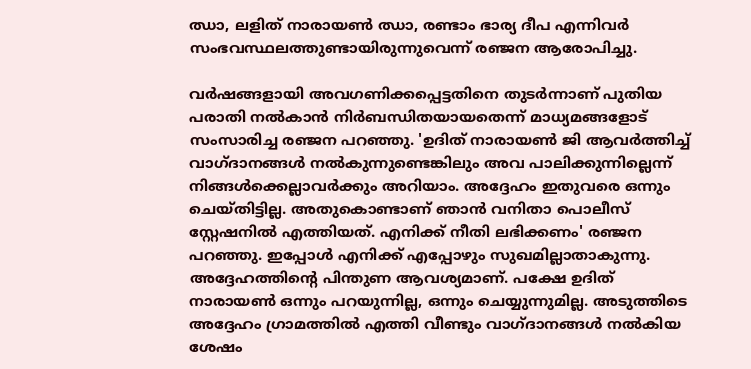ഝാ, ലളിത് നാരായൺ ഝാ, രണ്ടാം ഭാര്യ ദീപ എന്നിവർ സംഭവസ്ഥലത്തുണ്ടായിരുന്നുവെന്ന് രഞ്ജന ആരോപിച്ചു.

വർഷങ്ങളായി അവഗണിക്കപ്പെട്ടതിനെ തുടർന്നാണ് പുതിയ പരാതി നൽകാൻ നിർബന്ധിതയായതെന്ന് മാധ്യമങ്ങളോട് സംസാരിച്ച രഞ്ജന പറഞ്ഞു. 'ഉദിത് നാരായൺ ജി ആവർത്തിച്ച് വാഗ്ദാനങ്ങൾ നൽകുന്നുണ്ടെങ്കിലും അവ പാലിക്കുന്നില്ലെന്ന് നിങ്ങൾക്കെല്ലാവർക്കും അറിയാം. അദ്ദേഹം ഇതുവരെ ഒന്നും ചെയ്തിട്ടില്ല. അതുകൊണ്ടാണ് ഞാൻ വനിതാ പൊലീസ് സ്റ്റേഷനിൽ എത്തിയത്. എനിക്ക് നീതി ലഭിക്കണം' രഞ്ജന പറഞ്ഞു. ഇപ്പോൾ എനിക്ക് എപ്പോഴും സുഖമില്ലാതാകുന്നു. അദ്ദേഹത്തിന്റെ പിന്തുണ ആവശ്യമാണ്. പക്ഷേ ഉദിത് നാരായൺ ഒന്നും പറയുന്നില്ല, ഒന്നും ചെയ്യുന്നുമില്ല. അടുത്തിടെ അദ്ദേഹം ഗ്രാമത്തിൽ എത്തി വീണ്ടും വാഗ്ദാനങ്ങൾ നൽകിയ ശേഷം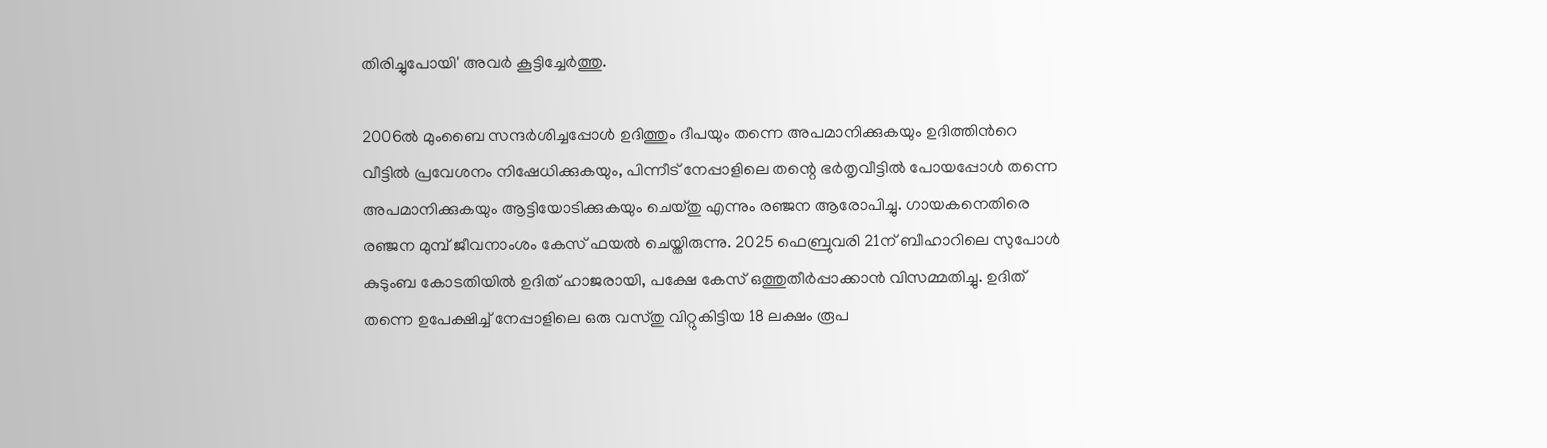തിരിച്ചുപോയി' അവർ കൂട്ടിച്ചേർത്തു.

2006ൽ മുംബൈ സന്ദർശിച്ചപ്പോൾ ഉദിത്തും ദീപയും തന്നെ അപമാനിക്കുകയും ഉദിത്തിന്‍റെ വീട്ടിൽ പ്രവേശനം നിഷേധിക്കുകയും, പിന്നീട് നേപ്പാളിലെ തന്റെ ഭർതൃവീട്ടിൽ പോയപ്പോൾ തന്നെ അപമാനിക്കുകയും ആട്ടിയോടിക്കുകയും ചെയ്തു എന്നും രഞ്ജന ആരോപിച്ചു. ഗായകനെതിരെ രഞ്ജന മുമ്പ് ജീവനാംശം കേസ് ഫയൽ ചെയ്തിരുന്നു. 2025 ഫെബ്രുവരി 21ന് ബീഹാറിലെ സുപോൾ കുടുംബ കോടതിയിൽ ഉദിത് ഹാജരായി, പക്ഷേ കേസ് ഒത്തുതീർപ്പാക്കാൻ വിസമ്മതിച്ചു. ഉദിത് തന്നെ ഉപേക്ഷിച്ച് നേപ്പാളിലെ ഒരു വസ്തു വിറ്റുകിട്ടിയ 18 ലക്ഷം രൂപ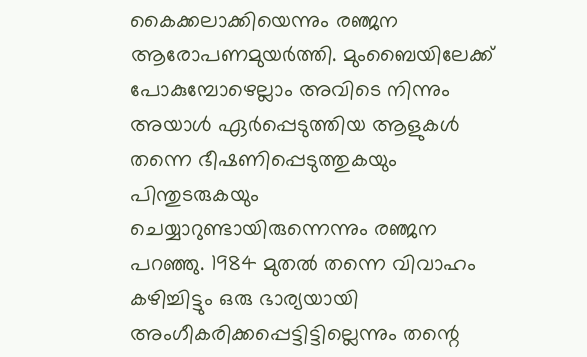കൈക്കലാക്കിയെന്നും രഞ്ജന ആരോപണമുയർത്തി. മുംബൈയിലേക്ക് പോകുമ്പോഴെല്ലാം അവിടെ നിന്നും അയാൾ ഏർപ്പെടുത്തിയ ആളുകൾ തന്നെ ഭീഷണിപ്പെടുത്തുകയും പിന്തുടരുകയും ചെയ്യാറുണ്ടായിരുന്നെന്നും രഞ്ജന പറഞ്ഞു. 1984 മുതൽ തന്നെ വിവാഹം കഴിച്ചിട്ടും ഒരു ഭാര്യയായി അംഗീകരിക്കപ്പെട്ടിട്ടില്ലെന്നും തന്റെ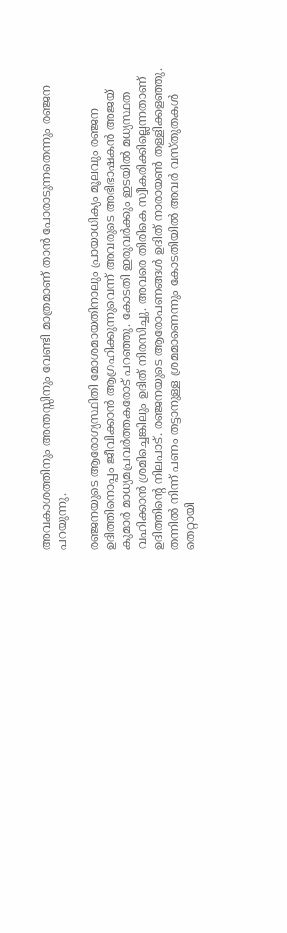അവകാശത്തിനും അന്തസ്സിനും വേണ്ടി മാത്രമാണ് താൻ പോരാടുന്നതെന്നും രഞ്ജന പറയുന്നു.

രഞ്ജനയുടെ ആരോഗ്യസ്ഥിതി മോശമായതിനാലും പ്രായാധിക്യം മൂലവും രഞ്ജന ഉദിത്തിനൊപ്പം ജീവിക്കാൻ ആഗ്രഹിക്കുന്നുവെന്ന് അവരുടെ അഭിഭാഷകൻ അജയ് കുമാർ മാധ്യമപ്രവർത്തകരോട് പറഞ്ഞു. കോടതി ഇരുവർക്കും ഇടയിൽ മധ്യസ്ഥത വഹിക്കാൻ ശ്രമിച്ചെങ്കിലും ഉദിത് നിരസിച്ചു. അവരെ തിരികെ സ്വീകരിക്കില്ലെന്നതാണ് ഉദിത്തിന്‍റെ നിലപാട്. രഞ്ജനയുടെ ആരോപണങ്ങൾ ഉദിത് നാരായൺ തള്ളിക്കളഞ്ഞു. തന്നിൽ നിന്ന് പണം തട്ടാനുള്ള ശ്രമമാണെന്നും കോടതിയിൽ അവർ വസ്തുതകൾ തെറ്റായി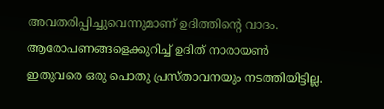അവതരിപ്പിച്ചുവെന്നുമാണ് ഉദിത്തിന്‍റെ വാദം. ആരോപണങ്ങളെക്കുറിച്ച് ഉദിത് നാരായൺ ഇതുവരെ ഒരു പൊതു പ്രസ്താവനയും നടത്തിയിട്ടില്ല.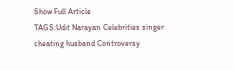Show Full Article
TAGS:Udit Narayan Celebrities singer cheating husband Controversy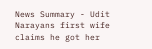News Summary - Udit Narayans first wife claims he got her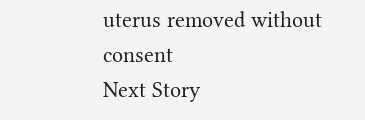uterus removed without consent
Next Story